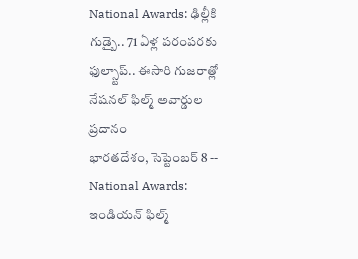National Awards: ఢిల్లీకి గుడ్బై.. 71 ఏళ్ల పరంపరకు ఫుల్స్టాప్.. ఈసారి గుజరాత్లో నేషనల్ ఫిల్మ్ అవార్డుల ప్రదానం
భారతదేశం, సెప్టెంబర్ 8 -- National Awards: ఇండియన్ ఫిల్మ్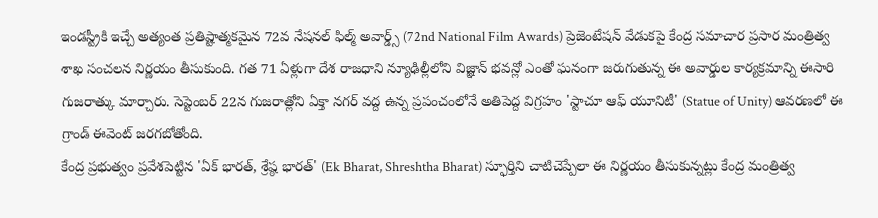ఇండస్ట్రీకి ఇచ్చే అత్యంత ప్రతిష్టాత్మకమైన 72వ నేషనల్ ఫిల్మ్ అవార్డ్స్ (72nd National Film Awards) ప్రెజెంటేషన్ వేడుకపై కేంద్ర సమాచార ప్రసార మంత్రిత్వ శాఖ సంచలన నిర్ణయం తీసుకుంది. గత 71 ఏళ్లుగా దేశ రాజధాని న్యూఢిల్లీలోని విజ్ఞాన్ భవన్లో ఎంతో ఘనంగా జరుగుతున్న ఈ అవార్డుల కార్యక్రమాన్ని ఈసారి గుజరాత్కు మార్చారు. సెప్టెంబర్ 22న గుజరాత్లోని ఏక్తా నగర్ వద్ద ఉన్న ప్రపంచంలోనే అతిపెద్ద విగ్రహం 'స్టాచూ ఆఫ్ యూనిటీ' (Statue of Unity) ఆవరణలో ఈ గ్రాండ్ ఈవెంట్ జరగబోతోంది.
కేంద్ర ప్రభుత్వం ప్రవేశపెట్టిన 'ఏక్ భారత్, శ్రేష్ఠ భారత్' (Ek Bharat, Shreshtha Bharat) స్ఫూర్తిని చాటిచెప్పేలా ఈ నిర్ణయం తీసుకున్నట్లు కేంద్ర మంత్రిత్వ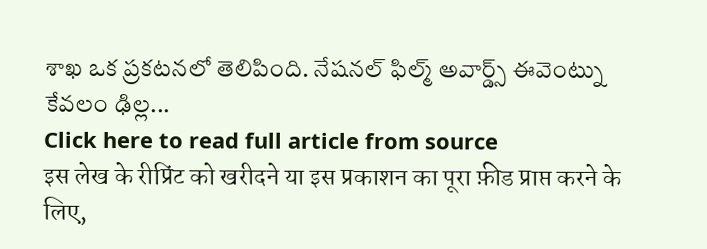శాఖ ఒక ప్రకటనలో తెలిపింది. నేషనల్ ఫిల్మ్ అవార్డ్స్ ఈవెంట్ను కేవలం ఢిల్ల...
Click here to read full article from source
इस लेख के रीप्रिंट को खरीदने या इस प्रकाशन का पूरा फ़ीड प्राप्त करने के लिए,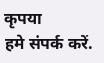कृपया
हमे संपर्क करें.